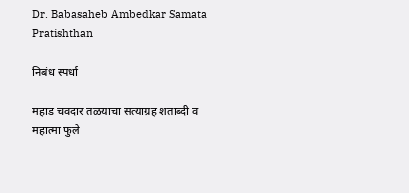Dr. Babasaheb Ambedkar Samata Pratishthan

निबंध स्पर्धा

महाड चवदार तळयाचा सत्याग्रह शताब्दी व महात्मा फुले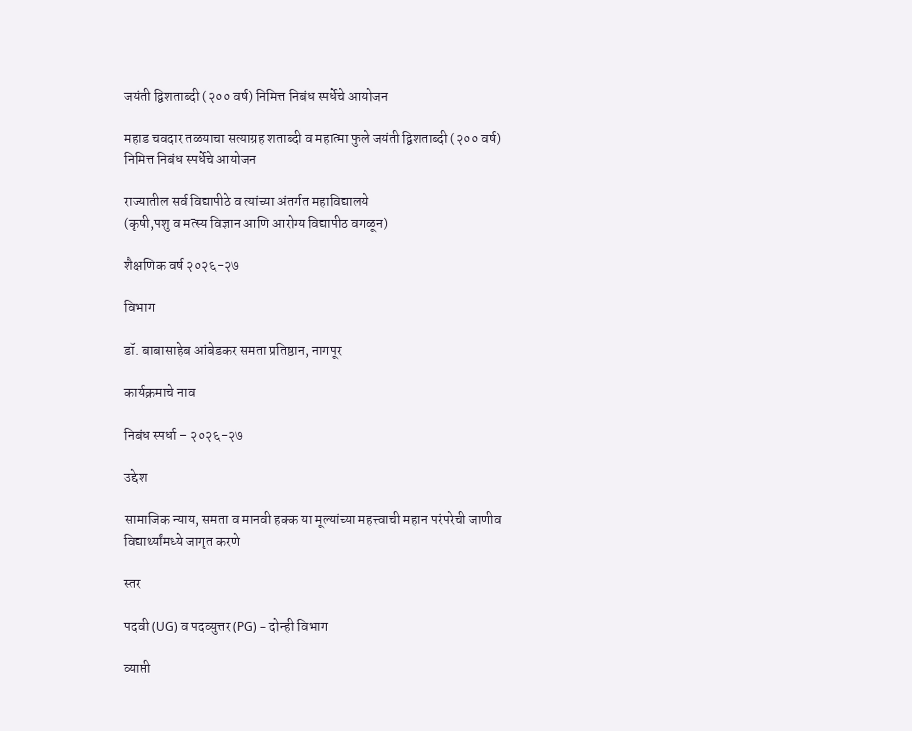जयंती द्विशताब्दी (२०० वर्ष) निमित्त निबंध स्पर्धेचे आयोजन

महाड चवदार तळयाचा सत्याग्रह शताब्दी व महात्मा फुले जयंती द्विशताब्दी (२०० वर्ष) निमित्त निबंध स्पर्धेचे आयोजन

राज्यातील सर्व विद्यापीठे व त्यांच्या अंतर्गत महाविद्यालये
(कृषी,पशु व मत्स्य विज्ञान आणि आरोग्य विद्यापीठ वगळून)

शैक्षणिक वर्ष २०२६-२७

विभाग

डॉ. बाबासाहेब आंबेडकर समता प्रतिष्ठान, नागपूर

कार्यक्रमाचे नाव

निबंध स्पर्धा – २०२६-२७

उद्देश

सामाजिक न्याय, समता व मानवी हक्क या मूल्यांच्या महत्त्वाची महान परंपरेची जाणीव विद्यार्थ्यांमध्ये जागृत करणे

स्तर

पदवी (UG) व पदव्युत्तर (PG) – दोन्ही विभाग

व्याप्ती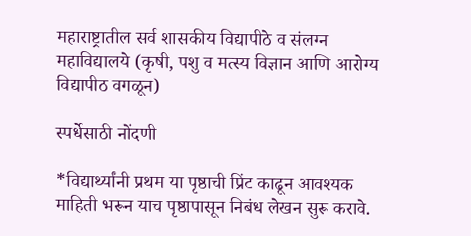महाराष्ट्रातील सर्व शासकीय विद्यापीठे व संलग्न महाविद्यालये (कृषी, पशु व मत्स्य विज्ञान आणि आरोग्य विद्यापीठ वगळून)

स्पर्धेसाठी नोंदणी

*विद्यार्थ्यांनी प्रथम या पृष्ठाची प्रिंट काढून आवश्यक माहिती भरून याच पृष्ठापासून निबंध लेखन सुरू करावे.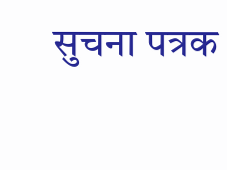सुचना पत्रक